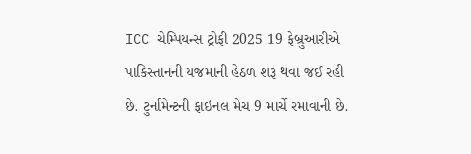ICC ચેમ્પિયન્સ ટ્રોફી 2025 19 ફેબ્રુઆરીએ પાકિસ્તાનની યજમાની હેઠળ શરૂ થવા જઈ રહી છે. ટુર્નામેન્ટની ફાઇનલ મેચ 9 માર્ચે રમાવાની છે.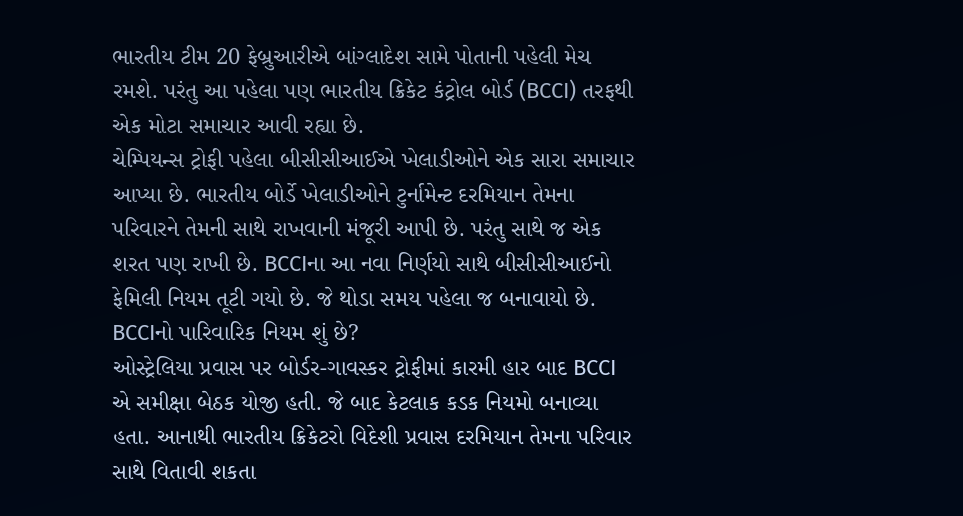ભારતીય ટીમ 20 ફેબ્રુઆરીએ બાંગ્લાદેશ સામે પોતાની પહેલી મેચ રમશે. પરંતુ આ પહેલા પણ ભારતીય ક્રિકેટ કંટ્રોલ બોર્ડ (BCCI) તરફથી એક મોટા સમાચાર આવી રહ્યા છે.
ચેમ્પિયન્સ ટ્રોફી પહેલા બીસીસીઆઈએ ખેલાડીઓને એક સારા સમાચાર આપ્યા છે. ભારતીય બોર્ડે ખેલાડીઓને ટુર્નામેન્ટ દરમિયાન તેમના પરિવારને તેમની સાથે રાખવાની મંજૂરી આપી છે. પરંતુ સાથે જ એક શરત પણ રાખી છે. BCCIના આ નવા નિર્ણયો સાથે બીસીસીઆઈનો ફેમિલી નિયમ તૂટી ગયો છે. જે થોડા સમય પહેલા જ બનાવાયો છે.
BCCIનો પારિવારિક નિયમ શું છે?
ઓસ્ટ્રેલિયા પ્રવાસ પર બોર્ડર-ગાવસ્કર ટ્રોફીમાં કારમી હાર બાદ BCCI એ સમીક્ષા બેઠક યોજી હતી. જે બાદ કેટલાક કડક નિયમો બનાવ્યા હતા. આનાથી ભારતીય ક્રિકેટરો વિદેશી પ્રવાસ દરમિયાન તેમના પરિવાર સાથે વિતાવી શકતા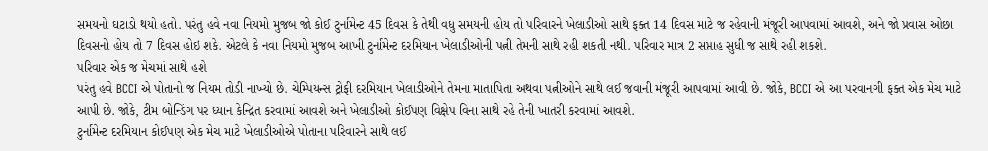સમયનો ઘટાડો થયો હતો. પરંતુ હવે નવા નિયમો મુજબ જો કોઈ ટુર્નામેન્ટ 45 દિવસ કે તેથી વધુ સમયની હોય તો પરિવારને ખેલાડીઓ સાથે ફક્ત 14 દિવસ માટે જ રહેવાની મંજૂરી આપવામાં આવશે, અને જો પ્રવાસ ઓછા દિવસનો હોય તો 7 દિવસ હોઇ શકે. એટલે કે નવા નિયમો મુજબ આખી ટુર્નામેન્ટ દરમિયાન ખેલાડીઓની પત્ની તેમની સાથે રહી શકતી નથી. પરિવાર માત્ર 2 સપ્તાહ સુધી જ સાથે રહી શકશે.
પરિવાર એક જ મેચમાં સાથે હશે
પરંતુ હવે BCCI એ પોતાનો જ નિયમ તોડી નાખ્યો છે. ચેમ્પિયન્સ ટ્રોફી દરમિયાન ખેલાડીઓને તેમના માતાપિતા અથવા પત્નીઓને સાથે લઈ જવાની મંજૂરી આપવામાં આવી છે. જોકે, BCCI એ આ પરવાનગી ફક્ત એક મેચ માટે આપી છે. જોકે, ટીમ બોન્ડિંગ પર ધ્યાન કેન્દ્રિત કરવામાં આવશે અને ખેલાડીઓ કોઈપણ વિક્ષેપ વિના સાથે રહે તેની ખાતરી કરવામાં આવશે.
ટુર્નામેન્ટ દરમિયાન કોઈપણ એક મેચ માટે ખેલાડીઓએ પોતાના પરિવારને સાથે લઈ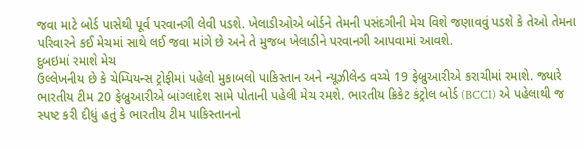જવા માટે બોર્ડ પાસેથી પૂર્વ પરવાનગી લેવી પડશે. ખેલાડીઓએ બોર્ડને તેમની પસંદગીની મેચ વિશે જણાવવું પડશે કે તેઓ તેમના પરિવારને કઈ મેચમાં સાથે લઈ જવા માંગે છે અને તે મુજબ ખેલાડીને પરવાનગી આપવામાં આવશે.
દુબઇમાં રમાશે મેચ
ઉલ્લેખનીય છે કે ચેમ્પિયન્સ ટ્રોફીમાં પહેલો મુકાબલો પાકિસ્તાન અને ન્યૂઝીલેન્ડ વચ્ચે 19 ફેબ્રુઆરીએ કરાચીમાં રમાશે. જ્યારે ભારતીય ટીમ 20 ફેબ્રુઆરીએ બાંગ્લાદેશ સામે પોતાની પહેલી મેચ રમશે. ભારતીય ક્રિકેટ કંટ્રોલ બોર્ડ (BCCI) એ પહેલાથી જ સ્પષ્ટ કરી દીધું હતું કે ભારતીય ટીમ પાકિસ્તાનનો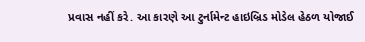પ્રવાસ નહીં કરે. આ કારણે આ ટુર્નામેન્ટ હાઇબ્રિડ મોડેલ હેઠળ યોજાઈ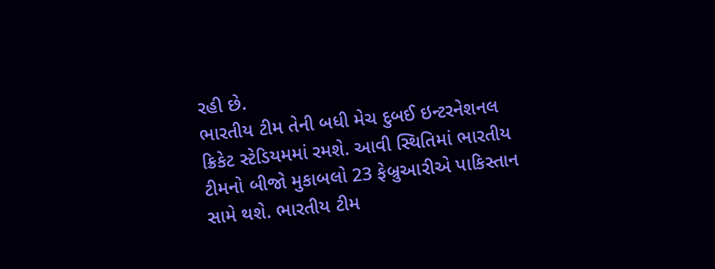રહી છે.
ભારતીય ટીમ તેની બધી મેચ દુબઈ ઇન્ટરનેશનલ ક્રિકેટ સ્ટેડિયમમાં રમશે. આવી સ્થિતિમાં ભારતીય ટીમનો બીજો મુકાબલો 23 ફેબ્રુઆરીએ પાકિસ્તાન સામે થશે. ભારતીય ટીમ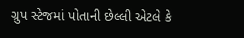ગ્રુપ સ્ટેજમાં પોતાની છેલ્લી એટલે કે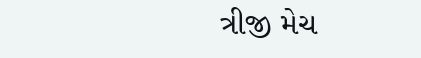ત્રીજી મેચ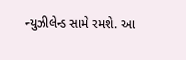ન્યુઝીલેન્ડ સામે રમશે. આ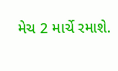મેચ 2 માર્ચે રમાશે.